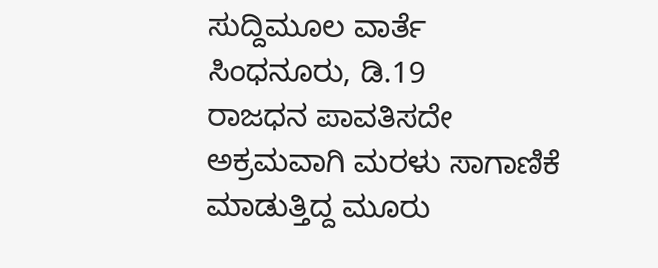ಸುದ್ದಿಮೂಲ ವಾರ್ತೆ ಸಿಂಧನೂರು, ಡಿ.19
ರಾಜಧನ ಪಾವತಿಸದೇ ಅಕ್ರಮವಾಗಿ ಮರಳು ಸಾಗಾಣಿಕೆ ಮಾಡುತ್ತಿದ್ದ ಮೂರು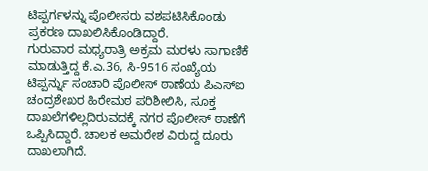ಟಿಪ್ಪರ್ಗಳನ್ನು ಪೊಲೀಸರು ವಶಪಟಿಸಿಕೊಂಡು ಪ್ರಕರಣ ದಾಖಲಿಸಿಕೊಂಡಿದ್ದಾರೆ.
ಗುರುವಾರ ಮಧ್ಯರಾತ್ರಿ ಅಕ್ರಮ ಮರಳು ಸಾಗಾಣಿಕೆ ಮಾಡುತ್ತಿದ್ದ ಕೆ.ಎ.36, ಸಿ-9516 ಸಂಖ್ಯೆಯ ಟಿಪ್ಪರ್ನ್ನು ಸಂಚಾರಿ ಪೊಲೀಸ್ ಠಾಣೆಯ ಪಿಎಸ್ಐ ಚಂದ್ರಶೇಖರ ಹಿರೇಮಠ ಪರಿಶೀಲಿಸಿ, ಸೂಕ್ತ ದಾಖಲೆಗಳಿಲ್ಲದಿರುವದಕ್ಕೆ ನಗರ ಪೊಲೀಸ್ ಠಾಣೆಗೆ ಒಪ್ಪಿಸಿದ್ದಾರೆ. ಚಾಲಕ ಅಮರೇಶ ವಿರುದ್ದ ದೂರು ದಾಖಲಾಗಿದೆ.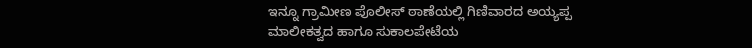ಇನ್ನೂ ಗ್ರಾಮೀಣ ಪೊಲೀಸ್ ಠಾಣೆಯಲ್ಲಿ ಗಿಣಿವಾರದ ಅಯ್ಯಪ್ಪ ಮಾಲೀಕತ್ವದ ಹಾಗೂ ಸುಕಾಲಪೇಟೆಯ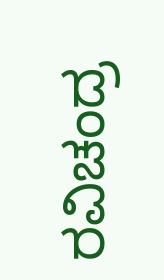ರವಿಚಂದ್ರ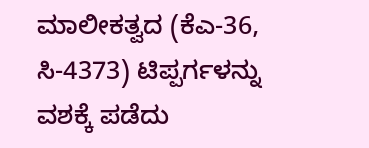ಮಾಲೀಕತ್ವದ (ಕೆಎ-36, ಸಿ-4373) ಟಿಪ್ಪರ್ಗಳನ್ನು ವಶಕ್ಕೆ ಪಡೆದು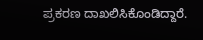ಪ್ರಕರಣ ದಾಖಲಿಸಿಕೊಂಡಿದ್ದಾರೆ.